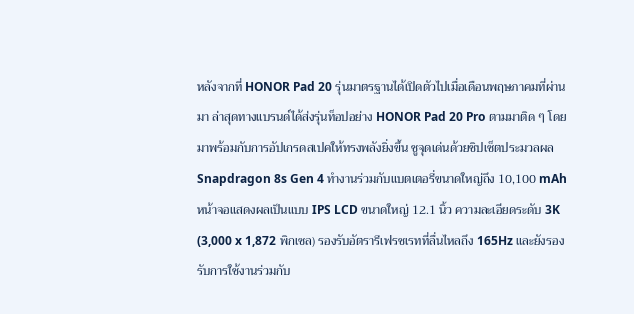หลังจากที่ HONOR Pad 20 รุ่นมาตรฐานได้เปิดตัวไปเมื่อเดือนพฤษภาคมที่ผ่านมา ล่าสุดทางแบรนด์ได้ส่งรุ่นท็อปอย่าง HONOR Pad 20 Pro ตามมาติด ๆ โดยมาพร้อมกับการอัปเกรดสเปคให้ทรงพลังยิ่งขึ้น ชูจุดเด่นด้วยชิปเซ็ตประมวลผล Snapdragon 8s Gen 4 ทำงานร่วมกับแบตเตอรี่ขนาดใหญ่ถึง 10,100 mAh
หน้าจอแสดงผลเป็นแบบ IPS LCD ขนาดใหญ่ 12.1 นิ้ว ความละเอียดระดับ 3K (3,000 x 1,872 พิกเซล) รองรับอัตรารีเฟรชเรทที่ลื่นไหลถึง 165Hz และยังรองรับการใช้งานร่วมกับ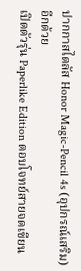ปากกาสไตลัส Honor Magic-Pencil 4s (อุปกรณ์เสริม) อีกด้วย
เปิดตัวรุ่น Paperlike Edition ตอบโจทย์สายจดเขียน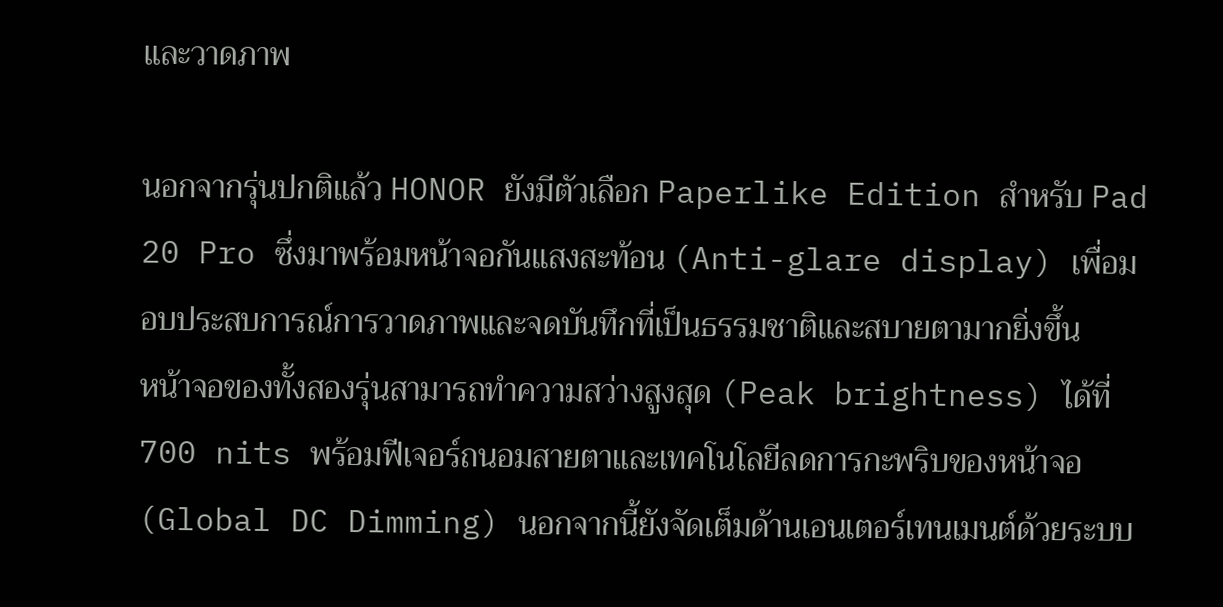และวาดภาพ

นอกจากรุ่นปกติแล้ว HONOR ยังมีตัวเลือก Paperlike Edition สำหรับ Pad 20 Pro ซึ่งมาพร้อมหน้าจอกันแสงสะท้อน (Anti-glare display) เพื่อมอบประสบการณ์การวาดภาพและจดบันทึกที่เป็นธรรมชาติและสบายตามากยิ่งขึ้น
หน้าจอของทั้งสองรุ่นสามารถทำความสว่างสูงสุด (Peak brightness) ได้ที่ 700 nits พร้อมฟีเจอร์ถนอมสายตาและเทคโนโลยีลดการกะพริบของหน้าจอ (Global DC Dimming) นอกจากนี้ยังจัดเต็มด้านเอนเตอร์เทนเมนต์ด้วยระบบ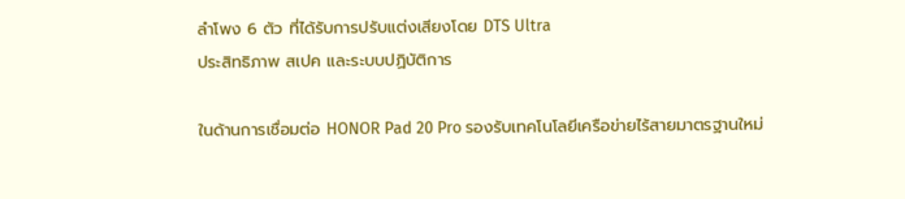ลำโพง 6 ตัว ที่ได้รับการปรับแต่งเสียงโดย DTS Ultra
ประสิทธิภาพ สเปค และระบบปฏิบัติการ

ในด้านการเชื่อมต่อ HONOR Pad 20 Pro รองรับเทคโนโลยีเครือข่ายไร้สายมาตรฐานใหม่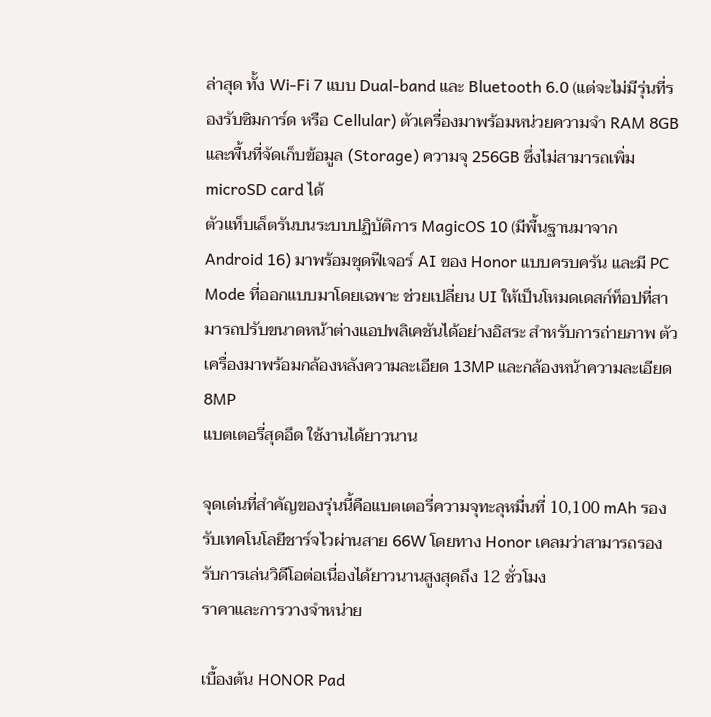ล่าสุด ทั้ง Wi-Fi 7 แบบ Dual-band และ Bluetooth 6.0 (แต่จะไม่มีรุ่นที่รองรับซิมการ์ด หรือ Cellular) ตัวเครื่องมาพร้อมหน่วยความจำ RAM 8GB และพื้นที่จัดเก็บข้อมูล (Storage) ความจุ 256GB ซึ่งไม่สามารถเพิ่ม microSD card ได้
ตัวแท็บเล็ตรันบนระบบปฏิบัติการ MagicOS 10 (มีพื้นฐานมาจาก Android 16) มาพร้อมชุดฟีเจอร์ AI ของ Honor แบบครบครัน และมี PC Mode ที่ออกแบบมาโดยเฉพาะ ช่วยเปลี่ยน UI ให้เป็นโหมดเดสก์ท็อปที่สามารถปรับขนาดหน้าต่างแอปพลิเคชันได้อย่างอิสระ สำหรับการถ่ายภาพ ตัวเครื่องมาพร้อมกล้องหลังความละเอียด 13MP และกล้องหน้าความละเอียด 8MP
แบตเตอรี่สุดอึด ใช้งานได้ยาวนาน

จุดเด่นที่สำคัญของรุ่นนี้คือแบตเตอรี่ความจุทะลุหมื่นที่ 10,100 mAh รองรับเทคโนโลยีชาร์จไวผ่านสาย 66W โดยทาง Honor เคลมว่าสามารถรองรับการเล่นวิดีโอต่อเนื่องได้ยาวนานสูงสุดถึง 12 ชั่วโมง
ราคาและการวางจำหน่าย

เบื้องต้น HONOR Pad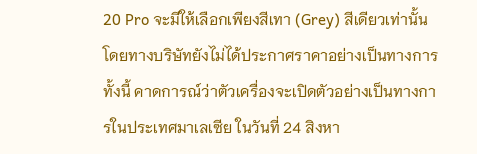20 Pro จะมีให้เลือกเพียงสีเทา (Grey) สีเดียวเท่านั้น โดยทางบริษัทยังไม่ได้ประกาศราคาอย่างเป็นทางการ ทั้งนี้ คาดการณ์ว่าตัวเครื่องจะเปิดตัวอย่างเป็นทางการในประเทศมาเลเซีย ในวันที่ 24 สิงหา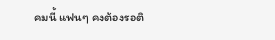คมนี้ แฟนๆ คงต้องรอติ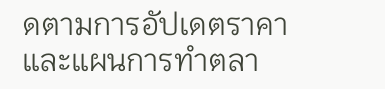ดตามการอัปเดตราคาและแผนการทำตลา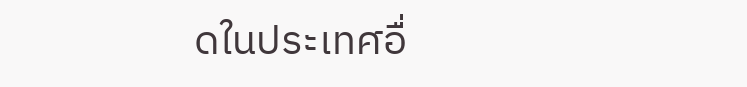ดในประเทศอื่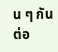น ๆ กันต่อ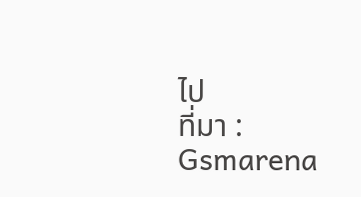ไป
ที่มา : Gsmarena